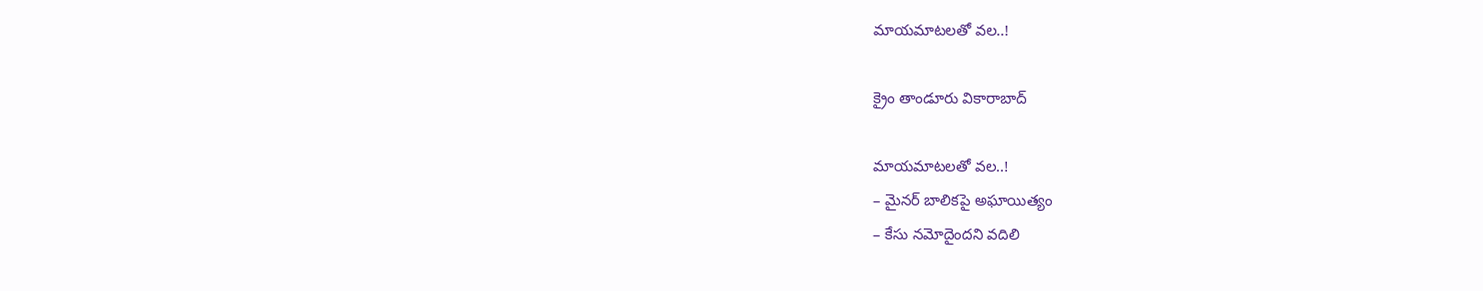మాయ‌మాట‌లతో వ‌ల..!

క్రైం తాండూరు వికారాబాద్

మాయ‌మాట‌లతో వ‌ల..!
– మైన‌ర్ బాలిక‌పై అఘాయిత్యం
– కేసు న‌మోదైంద‌ని వ‌దిలి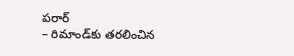ప‌రార్
– రిమాండ్‌కు త‌ర‌లించిన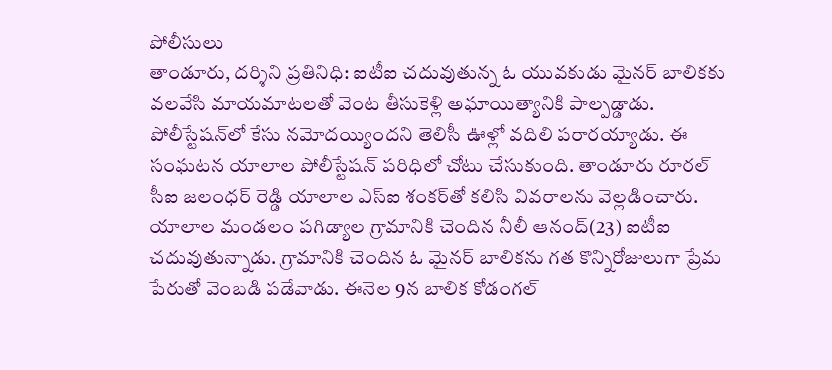పోలీసులు
తాండూరు, ద‌ర్శిని ప్ర‌తినిధి: ఐటీఐ చ‌దువుతున్న ఓ యువకుడు మైన‌ర్ బాలికకు వ‌ల‌వేసి మాయ‌మాట‌ల‌తో వెంట తీసుకెళ్లి అఘాయిత్యానికి పాల్ప‌డ్డాడు. పోలీస్టేషన్‌లో కేసు న‌మోద‌య్యింద‌ని తెలిసీ ఊళ్లో వ‌దిలి ప‌రార‌య్యాడు. ఈ సంఘ‌ట‌న యాలాల పోలీస్టేష‌న్ ప‌రిధిలో చోటు చేసుకుంది. తాండూరు రూర‌ల్ సీఐ జ‌లంధ‌ర్ రెడ్డి యాలాల ఎస్ఐ శంక‌ర్‌తో క‌లిసి వివ‌రాల‌ను వెల్ల‌డించారు. యాలాల మండ‌లం ప‌గిడ్యాల గ్రామానికి చెందిన నీలీ ఆనంద్(23) ఐటీఐ చ‌దువుతున్నాడు. గ్రామానికి చెందిన ఓ మైన‌ర్ బాలిక‌ను గ‌త కొన్నిరోజులుగా ప్రేమ పేరుతో వెంబ‌డి ప‌డేవాడు. ఈనెల 9న బాలిక కోడంగ‌ల్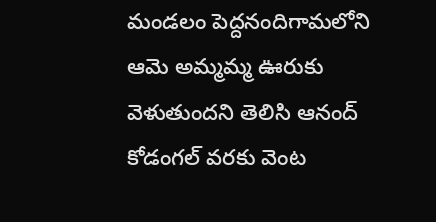మండ‌లం పెద్ద‌నందిగామ‌లోని ఆమె అమ్మ‌మ్మ ఊరుకు వెళుతుంద‌ని తెలిసి ఆనంద్ కోడంగ‌ల్ వ‌ర‌కు వెంట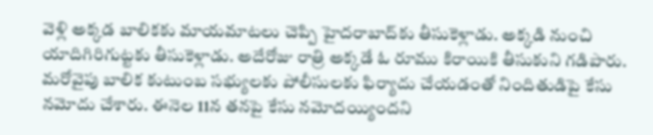వెళ్లి అక్క‌డ బాలిక‌కు మాయ‌మాట‌లు చెప్పి హైద‌రాబాద్‌కు తీసుకెళ్లాడు. అక్క‌డి నుంచి యాదిగిరిగుట్ట‌కు తీసుకెళ్లాడు. అదేరోజు రాత్రి అక్క‌డే ఓ రూము కిరాయికి తీసుకుని గ‌డిపారు. మ‌రోవైపు బాలిక కుటుంబ స‌భ్యుల‌కు పోలీసుల‌కు ఫిర్యాదు చేయ‌డంతో నిందితుడిపై కేసు న‌మోదు చేశారు. ఈనెల 11న త‌న‌పై కేసు న‌మోద‌య్యింద‌ని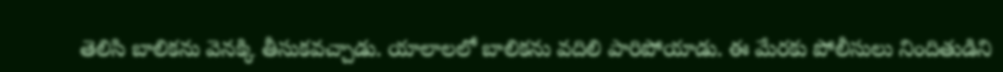తెలిసి బాలిక‌ను వెనక్కి తీసుకవ‌చ్చాడు. యాలాల‌లో బాలిక‌ను వ‌దిలి పారిపోయాడు. ఈ మేర‌కు పోలీసులు నిందితుడిని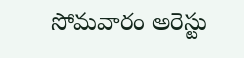సోమ‌వారం అరెస్టు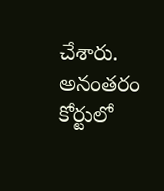చేశారు. అనంత‌రం కోర్టులో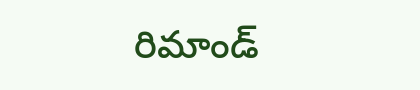రిమాండ్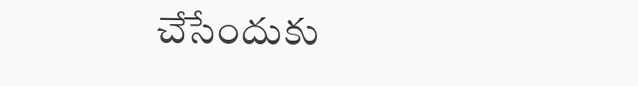చేసేందుకు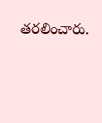త‌ర‌లించారు.